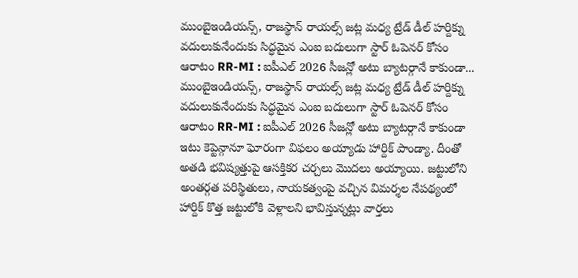ముంబైఇండియన్స్, రాజస్థాన్ రాయల్స్ జట్ల మధ్య ట్రేడ్ డీల్ హర్దిక్ను వదులుకునేందుకు సిద్ధమైన ఎంఐ బదులుగా స్టార్ ఓపెనర్ కోసం ఆరాటం RR-MI : ఐపీఎల్ 2026 సీజన్లో అటు బ్యాటర్గానే కాకుండా...
ముంబైఇండియన్స్, రాజస్థాన్ రాయల్స్ జట్ల మధ్య ట్రేడ్ డీల్ హర్దిక్ను వదులుకునేందుకు సిద్ధమైన ఎంఐ బదులుగా స్టార్ ఓపెనర్ కోసం ఆరాటం RR-MI : ఐపీఎల్ 2026 సీజన్లో అటు బ్యాటర్గానే కాకుండా ఇటు కెప్టెన్గానూ ఘోరంగా విఫలం అయ్యాడు హార్దిక్ పాండ్యా. దీంతో అతడి భవిష్యత్తుపై ఆసక్తికర చర్చలు మొదలు అయ్యాయి. జట్టులోని అంతర్గత పరిస్థితులు, నాయకత్వంపై వచ్చిన విమర్శల నేపథ్యంలో హార్దిక్ కొత్త జట్టులోకి వెళ్లాలని భావిస్తున్నట్లు వార్తలు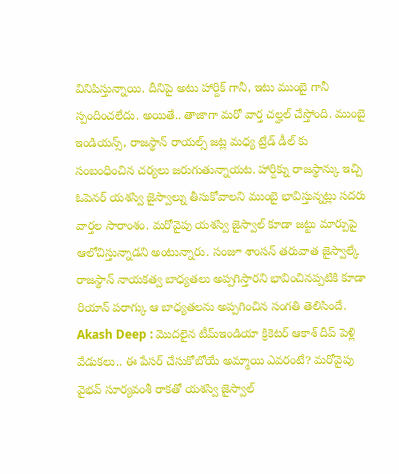వినిపిస్తున్నాయి. దీనిపై అటు హార్దిక్ గానీ, ఇటు ముంబై గానీ స్పందించలేదు. అయితే.. తాజాగా మరో వార్త చల్హల్ చేస్తోంది. ముంబై ఇండియన్స్, రాజస్థాన్ రాయల్స్ జట్ల మధ్య ట్రేడ్ డీల్ కు సంబంధించిన చర్యలు జరుగుతున్నాయట. హార్దిక్ను రాజస్థాన్కు ఇచ్చి ఓపెనర్ యశస్వి జైస్వాల్ను తీసుకోవాలని ముంబై భావిస్తున్నట్లు సదరు వార్తల సారాంశం. మరోవైపు యశస్వి జైస్వాల్ కూడా జట్టు మార్పుపై ఆలోచిస్తున్నాడని అంటున్నారు. సంజూ శాంసన్ తరువాత జైస్వాల్కే రాజస్థాన్ నాయకత్వ బాధ్యతలు అప్పగిస్తారని భావించినప్పటికి కూడా రియాన్ పరాగ్కు ఆ బాధ్యతలను అప్పగించిన సంగతి తెలిసిందే. Akash Deep : మొదలైన టీమ్ఇండియా క్రికెటర్ ఆకాశ్ దీప్ పెళ్లి వేడుకలు.. ఈ పేసర్ చేసుకోబోయే అమ్మాయి ఎవరంటే? మరోవైపు వైభవ్ సూర్యవంశీ రాకతో యశస్వి జైస్వాల్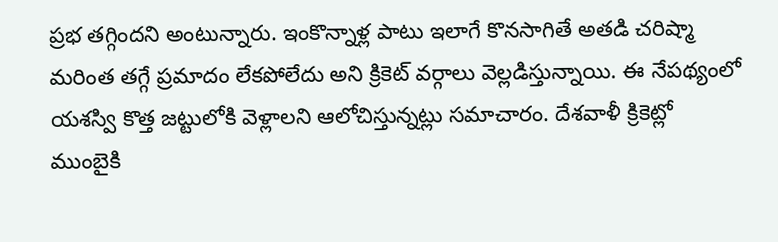ప్రభ తగ్గిందని అంటున్నారు. ఇంకొన్నాళ్ల పాటు ఇలాగే కొనసాగితే అతడి చరిష్మా మరింత తగ్గే ప్రమాదం లేకపోలేదు అని క్రికెట్ వర్గాలు వెల్లడిస్తున్నాయి. ఈ నేపథ్యంలో యశస్వి కొత్త జట్టులోకి వెళ్లాలని ఆలోచిస్తున్నట్లు సమాచారం. దేశవాళీ క్రికెట్లో ముంబైకి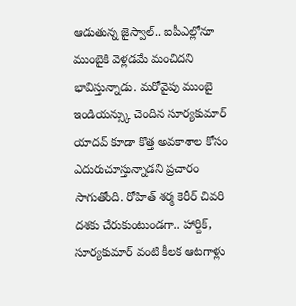ఆడుతున్న జైస్వాల్.. ఐపీఎల్లోనూ ముంబైకి వెళ్లడమే మంచిదని భావిస్తున్నాడు. మరోవైపు ముంబై ఇండియన్స్కు చెందిన సూర్యకుమార్ యాదవ్ కూడా కొత్త అవకాశాల కోసం ఎదురుచూస్తున్నాడని ప్రచారం సాగుతోంది. రోహిత్ శర్మ కెరీర్ చివరి దశకు చేరుకుంటుండగా.. హార్దిక్, సూర్యకుమార్ వంటి కీలక ఆటగాళ్లు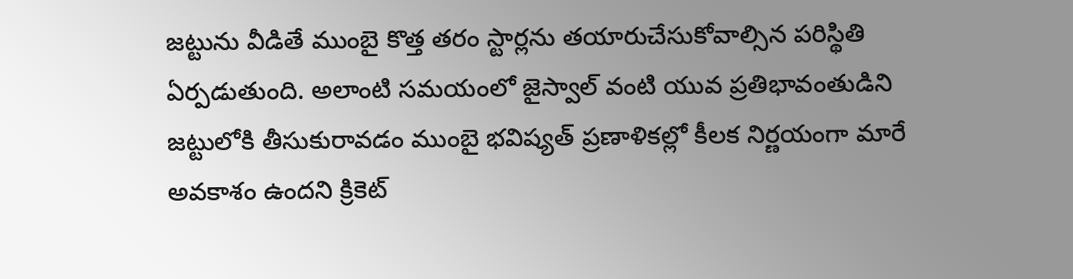జట్టును వీడితే ముంబై కొత్త తరం స్టార్లను తయారుచేసుకోవాల్సిన పరిస్థితి ఏర్పడుతుంది. అలాంటి సమయంలో జైస్వాల్ వంటి యువ ప్రతిభావంతుడిని జట్టులోకి తీసుకురావడం ముంబై భవిష్యత్ ప్రణాళికల్లో కీలక నిర్ణయంగా మారే అవకాశం ఉందని క్రికెట్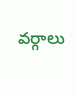వర్గాలు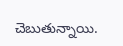చెబుతున్నాయి.